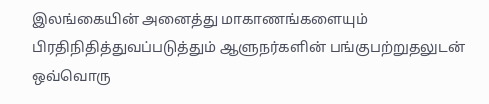இலங்கையின் அனைத்து மாகாணங்களையும் பிரதிநிதித்துவப்படுத்தும் ஆளுநர்களின் பங்குபற்றுதலுடன் ஒவ்வொரு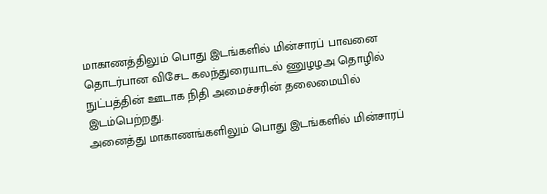மாகாணத்திலும் பொது இடங்களில் மின்சாரப் பாவனை தொடர்பான விசேட கலந்துரையாடல் ணுழழஅ தொழில் நுட்பத்தின் ஊடாக நிதி அமைச்சரின் தலைமையில் இடம்பெற்றது.
அனைத்து மாகாணங்களிலும் பொது இடங்களில் மின்சாரப்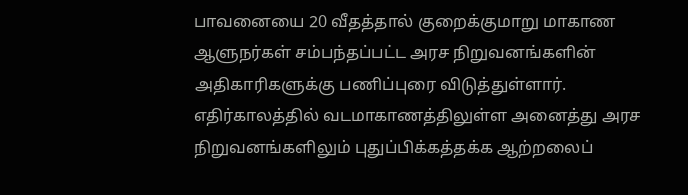பாவனையை 20 வீதத்தால் குறைக்குமாறு மாகாண ஆளுநர்கள் சம்பந்தப்பட்ட அரச நிறுவனங்களின் அதிகாரிகளுக்கு பணிப்புரை விடுத்துள்ளார்.
எதிர்காலத்தில் வடமாகாணத்திலுள்ள அனைத்து அரச நிறுவனங்களிலும் புதுப்பிக்கத்தக்க ஆற்றலைப்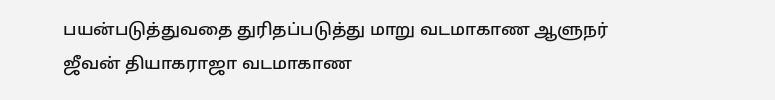பயன்படுத்துவதை துரிதப்படுத்து மாறு வடமாகாண ஆளுநர் ஜீவன் தியாகராஜா வடமாகாண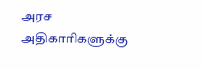அரச அதிகாரிகளுக்கு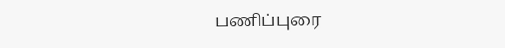பணிப்புரை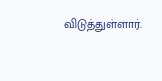விடுத்துள்ளார்.